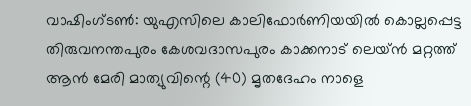വാഷിംഗ്ടൺ: യുഎസിലെ കാലിഫോർണിയയിൽ കൊല്ലപ്പെട്ട തിരുവനന്തപുരം കേശവദാസപുരം കാക്കനാട് ലെയ്ൻ മറ്റത്ത് ആൻ മേരി മാത്യുവിന്റെ (40) മൃതദേഹം നാളെ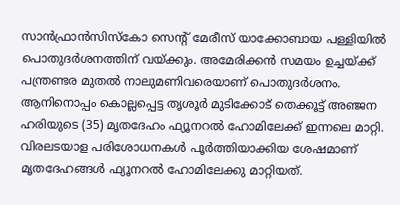സാൻഫ്രാൻസിസ്കോ സെന്റ് മേരീസ് യാക്കോബായ പള്ളിയിൽ പൊതുദർശനത്തിന് വയ്ക്കും. അമേരിക്കൻ സമയം ഉച്ചയ്ക്ക് പന്ത്രണ്ടര മുതൽ നാലുമണിവരെയാണ് പൊതുദർശനം. ആനിനൊപ്പം കൊല്ലപ്പെട്ട തൃശൂർ മുടിക്കോട് തെക്കൂട്ട് അഞ്ജന ഹരിയുടെ (35) മൃതദേഹം ഫ്യൂനറൽ ഹോമിലേക്ക് ഇന്നലെ മാറ്റി. വിരലടയാള പരിശോധനകൾ പൂർത്തിയാക്കിയ ശേഷമാണ് മൃതദേഹങ്ങൾ ഫ്യൂനറൽ ഹോമിലേക്കു മാറ്റിയത്.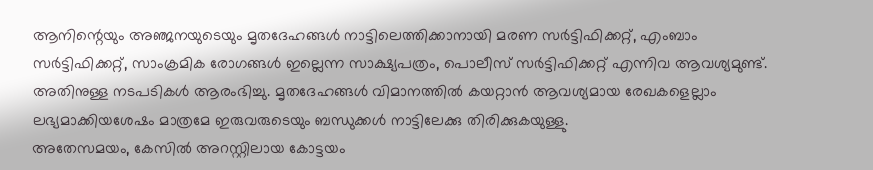ആനിന്റെയും അഞ്ജനയുടെയും മൃതദേഹങ്ങൾ നാട്ടിലെത്തിക്കാനായി മരണ സർട്ടിഫിക്കറ്റ്, എംബാം സർട്ടിഫിക്കറ്റ്, സാംക്രമിക രോഗങ്ങൾ ഇല്ലെന്ന സാക്ഷ്യപത്രം, പൊലീസ് സർട്ടിഫിക്കറ്റ് എന്നിവ ആവശ്യമുണ്ട്. അതിനുള്ള നടപടികൾ ആരംഭിച്ചു. മൃതദേഹങ്ങൾ വിമാനത്തിൽ കയറ്റാൻ ആവശ്യമായ രേഖകളെല്ലാം ലഭ്യമാക്കിയശേഷം മാത്രമേ ഇരുവരുടെയും ബന്ധുക്കൾ നാട്ടിലേക്കു തിരിക്കുകയുള്ളു.
അതേസമയം, കേസിൽ അറസ്റ്റിലായ കോട്ടയം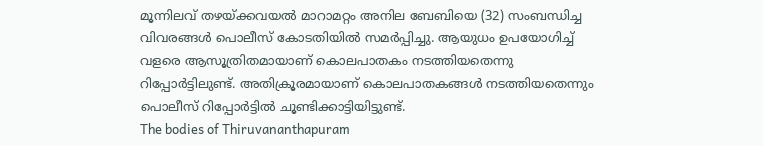മൂന്നിലവ് തഴയ്ക്കവയൽ മാറാമറ്റം അനില ബേബിയെ (32) സംബന്ധിച്ച വിവരങ്ങൾ പൊലീസ് കോടതിയിൽ സമർപ്പിച്ചു. ആയുധം ഉപയോഗിച്ച് വളരെ ആസൂത്രിതമായാണ് കൊലപാതകം നടത്തിയതെന്നു റിപ്പോർട്ടിലുണ്ട്. അതിക്രൂരമായാണ് കൊലപാതകങ്ങൾ നടത്തിയതെന്നും പൊലീസ് റിപ്പോർട്ടിൽ ചൂണ്ടിക്കാട്ടിയിട്ടുണ്ട്.
The bodies of Thiruvananthapuram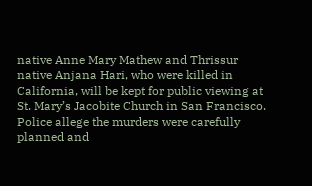native Anne Mary Mathew and Thrissur native Anjana Hari, who were killed in California, will be kept for public viewing at St. Mary’s Jacobite Church in San Francisco. Police allege the murders were carefully planned and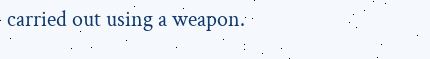carried out using a weapon.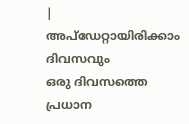|
അപ്ഡേറ്റായിരിക്കാം ദിവസവും
ഒരു ദിവസത്തെ പ്രധാന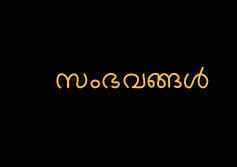സംഭവങ്ങൾ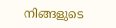നിങ്ങളുടെ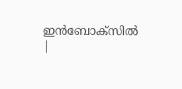ഇൻബോക്സിൽ |